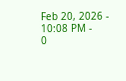Feb 20, 2026 - 10:08 PM -
0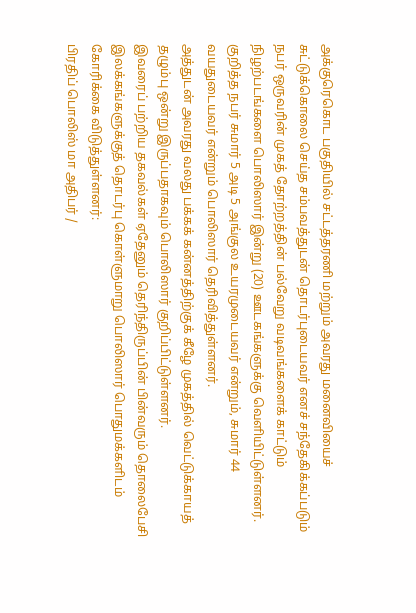அக்குரெகொட பகுதியில் சட்டத்தரணி மற்றும் அவரது மனைவியைச் சுட்டுக்கொலை செய்த சம்பவத்துடன் தொடர்புடையவர் எனச் சந்தேகிக்கப்படும் நபர் ஒருவரின் முகத் தோற்றத்தின் பல்வேறு வடிவங்களைக் காட்டும் நிழற்படங்களை பொலிஸார் இன்று (20) ஊடகங்களுக்கு வௌியிட்டுள்ளனர்.
குறித்த நபர் சுமார் 5 அடி 5 அங்குல உயரமுடையவர் என்றும், சுமார் 44 வயதுடையவர் என்றும் பொலிஸார் தெரிவித்துள்ளனர்.
அத்துடன் அவரது வலது பக்கக் கன்னத்திற்குக் கீழே முகத்தில் வெட்டுக்காயத் தழும்பு ஒன்று இருப்பதாகவும் பொலிஸார் குறிப்பிட்டுள்ளனர்.
இவரைப் பற்றிய தகவல்கள் ஏதேனும் தெரிந்திருப்பின் பின்வரும் தொலைபேசி இலக்கங்களுக்குத் தொடர்பு கொள்ளுமாறு பொலிஸார் பொதுமக்களிடம் கோரிக்கை விடுத்துள்ளனர்:
பிரதிப் பொலிஸ் மா அதிபர் /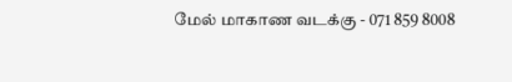மேல் மாகாண வடக்கு - 071 859 8008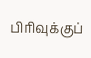பிரிவுக்குப்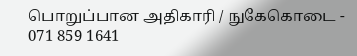பொறுப்பான அதிகாரி / நுகேகொடை - 071 859 1641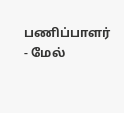பணிப்பாளர் - மேல்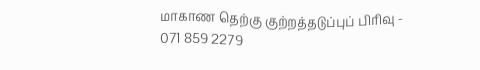மாகாண தெற்கு குற்றத்தடுப்புப் பிரிவு - 071 859 2279